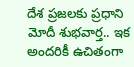దేశ ప్ర‌జ‌ల‌కు ప్ర‌ధాని మోదీ శుభ‌వార్త‌.. ఇక అంద‌రికీ ఉచితంగా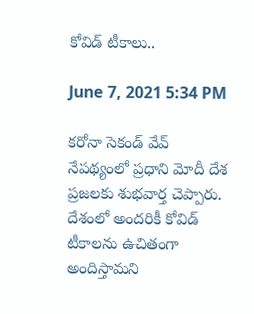కోవిడ్ టీకాలు..

June 7, 2021 5:34 PM

క‌రోనా సెకండ్ వేవ్ నేప‌థ్యంలో ప్ర‌ధాని మోదీ దేశ ప్ర‌జ‌ల‌కు శుభవార్త చెప్పారు. దేశంలో అంద‌రికీ కోవిడ్ టీకాల‌ను ఉచితంగా అందిస్తామ‌ని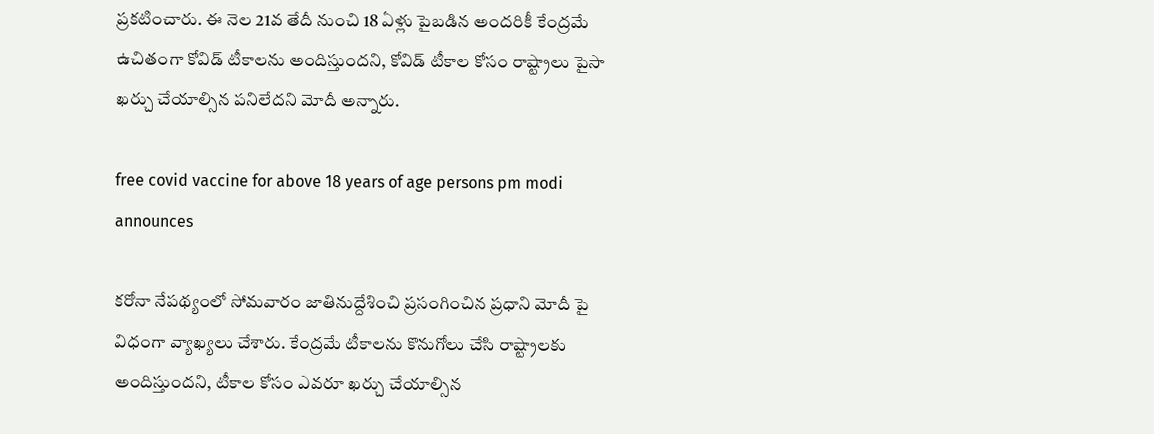ప్ర‌క‌టించారు. ఈ నెల 21వ తేదీ నుంచి 18 ఏళ్లు పైబ‌డిన అంద‌రికీ కేంద్ర‌మే ఉచితంగా కోవిడ్ టీకాల‌ను అందిస్తుంద‌ని, కోవిడ్ టీకాల కోసం రాష్ట్రాలు పైసా ఖ‌ర్చు చేయాల్సిన ప‌నిలేద‌ని మోదీ అన్నారు.

free covid vaccine for above 18 years of age persons pm modi announces

క‌రోనా నేప‌థ్యంలో సోమ‌వారం జాతినుద్దేశించి ప్ర‌సంగించిన ప్ర‌ధాని మోదీ పై విధంగా వ్యాఖ్య‌లు చేశారు. కేంద్ర‌మే టీకాల‌ను కొనుగోలు చేసి రాష్ట్రాల‌కు అందిస్తుంద‌ని, టీకాల కోసం ఎవ‌రూ ఖ‌ర్చు చేయాల్సిన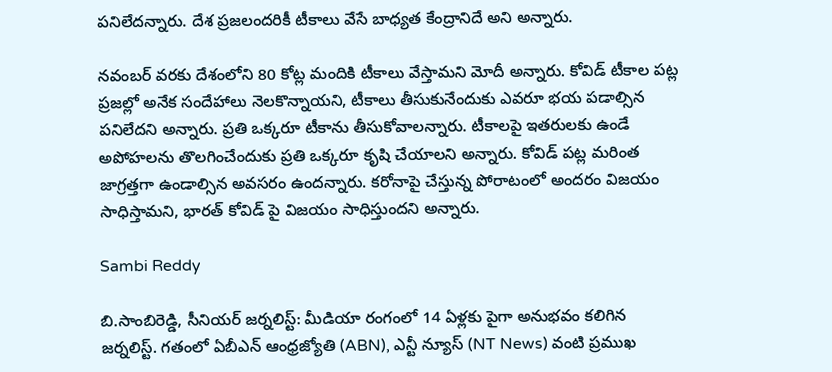ప‌నిలేద‌న్నారు. దేశ ప్ర‌జలంద‌రికీ టీకాలు వేసే బాధ్య‌త కేంద్రానిదే అని అన్నారు.

న‌వంబ‌ర్ వ‌ర‌కు దేశంలోని 80 కోట్ల మందికి టీకాలు వేస్తామ‌ని మోదీ అన్నారు. కోవిడ్ టీకాల ప‌ట్ల ప్ర‌జ‌ల్లో అనేక సందేహాలు నెల‌కొన్నాయ‌ని, టీకాలు తీసుకునేందుకు ఎవ‌రూ భ‌య ప‌డాల్సిన ప‌నిలేద‌ని అన్నారు. ప్ర‌తి ఒక్క‌రూ టీకాను తీసుకోవాల‌న్నారు. టీకాల‌పై ఇత‌రుల‌కు ఉండే అపోహ‌ల‌ను తొల‌గించేందుకు ప్ర‌తి ఒక్క‌రూ కృషి చేయాల‌ని అన్నారు. కోవిడ్ ప‌ట్ల మ‌రింత జాగ్ర‌త్త‌గా ఉండాల్సిన అవ‌సరం ఉంద‌న్నారు. క‌రోనాపై చేస్తున్న పోరాటంలో అంద‌రం విజ‌యం సాధిస్తామ‌ని, భార‌త్ కోవిడ్ పై విజ‌యం సాధిస్తుంద‌ని అన్నారు.

Sambi Reddy

బి.సాంబిరెడ్డి, సీనియర్ జర్నలిస్ట్: మీడియా రంగంలో 14 ఏళ్లకు పైగా అనుభవం కలిగిన జర్నలిస్ట్. గతంలో ఏబీఎన్ ఆంధ్ర‌జ్యోతి (ABN), ఎన్టీ న్యూస్ (NT News) వంటి ప్రముఖ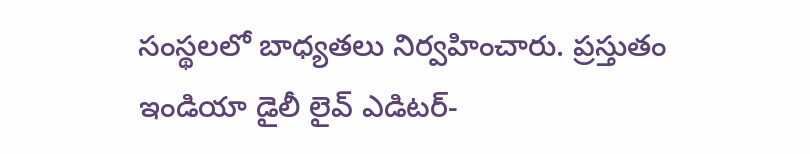సంస్థలలో బాధ్యతలు నిర్వహించారు. ప్రస్తుతం ఇండియా డైలీ లైవ్ ఎడిటర్-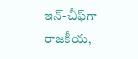ఇన్-చీఫ్‌గా రాజకీయ,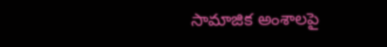సామాజిక అంశాలపై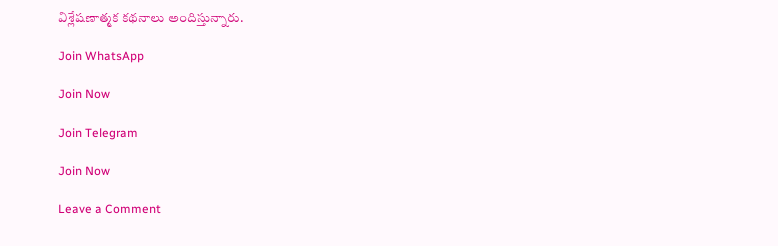విశ్లేషణాత్మక కథనాలు అందిస్తున్నారు.

Join WhatsApp

Join Now

Join Telegram

Join Now

Leave a Comment